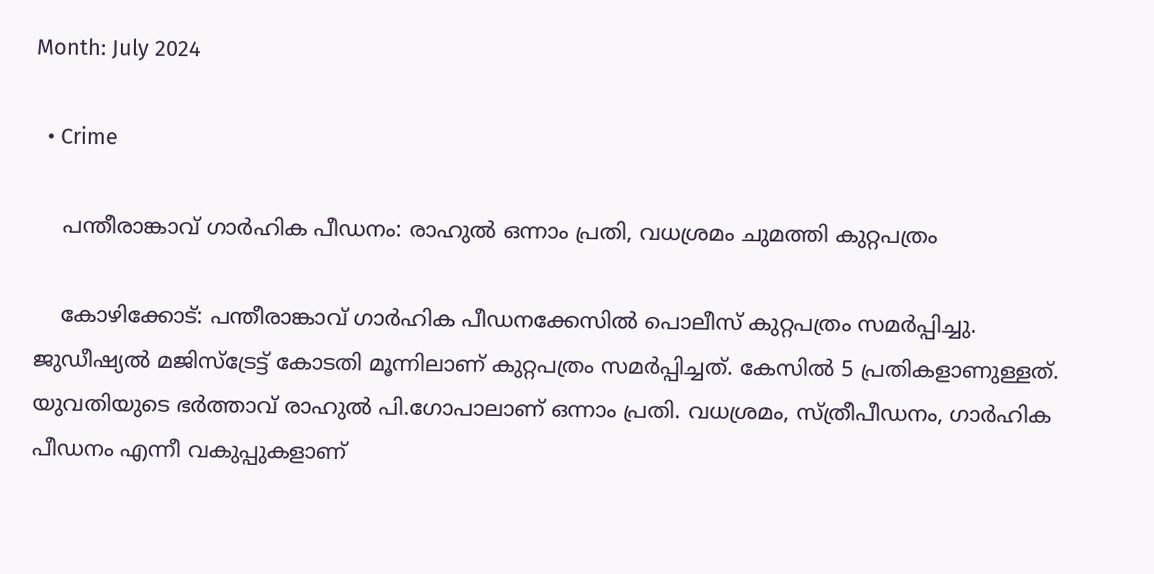Month: July 2024

  • Crime

    പന്തീരാങ്കാവ് ഗാര്‍ഹിക പീഡനം: രാഹുല്‍ ഒന്നാം പ്രതി, വധശ്രമം ചുമത്തി കുറ്റപത്രം

    കോഴിക്കോട്: പന്തീരാങ്കാവ് ഗാര്‍ഹിക പീഡനക്കേസില്‍ പൊലീസ് കുറ്റപത്രം സമര്‍പ്പിച്ചു. ജുഡീഷ്യല്‍ മജിസ്ട്രേട്ട് കോടതി മൂന്നിലാണ് കുറ്റപത്രം സമര്‍പ്പിച്ചത്. കേസില്‍ 5 പ്രതികളാണുള്ളത്. യുവതിയുടെ ഭര്‍ത്താവ് രാഹുല്‍ പി.ഗോപാലാണ് ഒന്നാം പ്രതി. വധശ്രമം, സ്ത്രീപീഡനം, ഗാര്‍ഹിക പീഡനം എന്നീ വകുപ്പുകളാണ്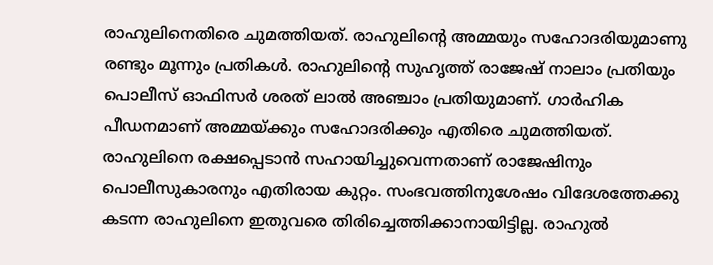രാഹുലിനെതിരെ ചുമത്തിയത്. രാഹുലിന്റെ അമ്മയും സഹോദരിയുമാണു രണ്ടും മൂന്നും പ്രതികള്‍. രാഹുലിന്റെ സുഹൃത്ത് രാജേഷ് നാലാം പ്രതിയും പൊലീസ് ഓഫിസര്‍ ശരത് ലാല്‍ അഞ്ചാം പ്രതിയുമാണ്. ഗാര്‍ഹിക പീഡനമാണ് അമ്മയ്ക്കും സഹോദരിക്കും എതിരെ ചുമത്തിയത്. രാഹുലിനെ രക്ഷപ്പെടാന്‍ സഹായിച്ചുവെന്നതാണ് രാജേഷിനും പൊലീസുകാരനും എതിരായ കുറ്റം. സംഭവത്തിനുശേഷം വിദേശത്തേക്കു കടന്ന രാഹുലിനെ ഇതുവരെ തിരിച്ചെത്തിക്കാനായിട്ടില്ല. രാഹുല്‍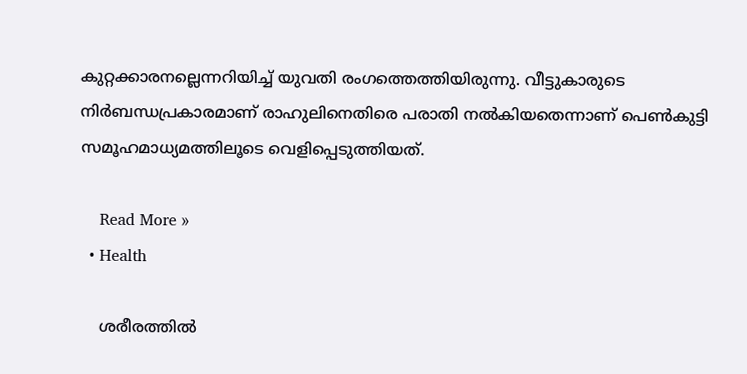കുറ്റക്കാരനല്ലെന്നറിയിച്ച് യുവതി രംഗത്തെത്തിയിരുന്നു. വീട്ടുകാരുടെ നിര്‍ബന്ധപ്രകാരമാണ് രാഹുലിനെതിരെ പരാതി നല്‍കിയതെന്നാണ് പെണ്‍കുട്ടി സമൂഹമാധ്യമത്തിലൂടെ വെളിപ്പെടുത്തിയത്.

    Read More »
  • Health

    ശരീരത്തില്‍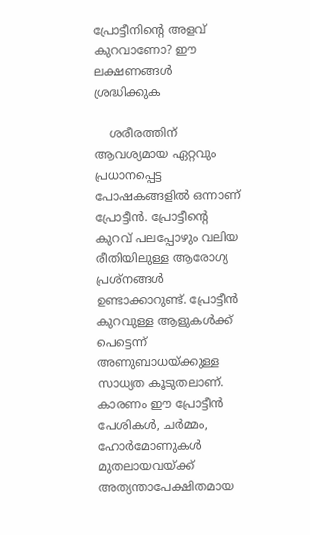പ്രോട്ടീനിന്റെ അളവ് കുറവാണോ? ഈ ലക്ഷണങ്ങള്‍ ശ്രദ്ധിക്കുക

    ശരീരത്തിന് ആവശ്യമായ ഏറ്റവും പ്രധാനപ്പെട്ട പോഷകങ്ങളില്‍ ഒന്നാണ് പ്രോട്ടീന്‍. പ്രോട്ടീന്റെ കുറവ് പലപ്പോഴും വലിയ രീതിയിലുള്ള ആരോഗ്യ പ്രശ്‌നങ്ങള്‍ ഉണ്ടാക്കാറുണ്ട്. പ്രോട്ടീന്‍ കുറവുള്ള ആളുകള്‍ക്ക് പെട്ടെന്ന് അണുബാധയ്ക്കുള്ള സാധ്യത കൂടുതലാണ്. കാരണം ഈ പ്രോട്ടീന്‍ പേശികള്‍, ചര്‍മ്മം, ഹോര്‍മോണുകള്‍ മുതലായവയ്ക്ക് അത്യന്താപേക്ഷിതമായ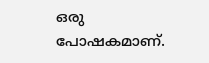ഒരു പോഷകമാണ്.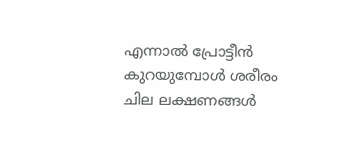എന്നാല്‍ പ്രോട്ടീന്‍ കുറയുമ്പോള്‍ ശരീരം ചില ലക്ഷണങ്ങള്‍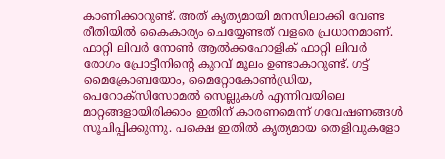കാണിക്കാറുണ്ട്. അത് കൃത്യമായി മനസിലാക്കി വേണ്ട രീതിയില്‍ കൈകാര്യം ചെയ്യേണ്ടത് വളരെ പ്രധാനമാണ്. ഫാറ്റി ലിവര്‍ നോണ്‍ ആല്‍ക്കഹോളിക് ഫാറ്റി ലിവര്‍ രോഗം പ്രോട്ടീനിന്റെ കുറവ് മൂലം ഉണ്ടാകാറുണ്ട്. ഗട്ട് മൈക്രോബയോം, മൈറ്റോകോണ്‍ഡ്രിയ, പെറോക്‌സിസോമല്‍ സെല്ലുകള്‍ എന്നിവയിലെ മാറ്റങ്ങളായിരിക്കാം ഇതിന് കാരണമെന്ന് ഗവേഷണങ്ങള്‍ സൂചിപ്പിക്കുന്നു. പക്ഷെ ഇതില്‍ കൃത്യമായ തെളിവുകളോ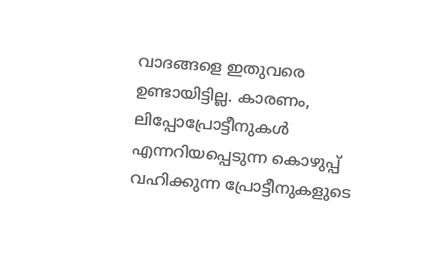വാദങ്ങളെ ഇതുവരെ ഉണ്ടായിട്ടില്ല. കാരണം, ലിപ്പോപ്രോട്ടീനുകള്‍ എന്നറിയപ്പെടുന്ന കൊഴുപ്പ് വഹിക്കുന്ന പ്രോട്ടീനുകളുടെ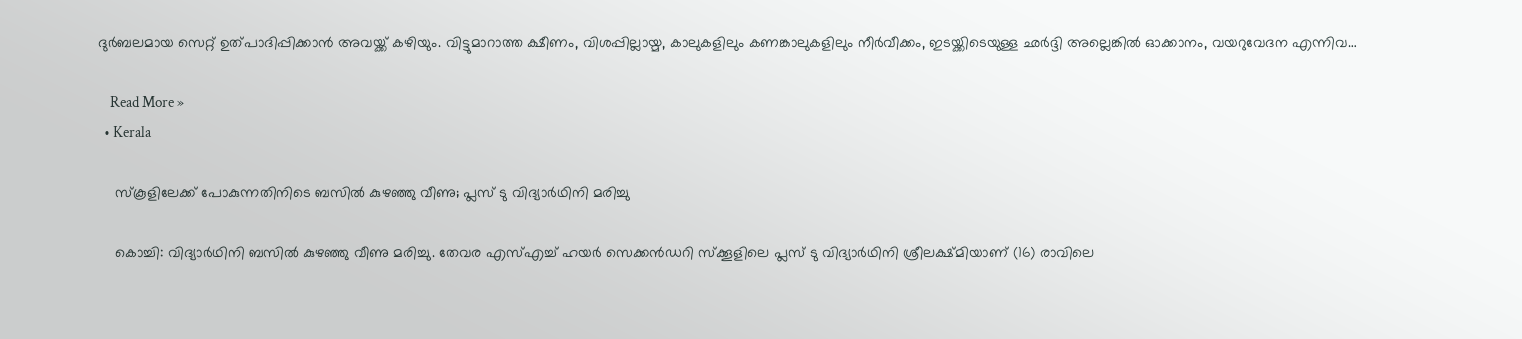ദുര്‍ബലമായ സെറ്റ് ഉത്പാദിപ്പിക്കാന്‍ അവയ്ക്ക് കഴിയും. വിട്ടുമാറാത്ത ക്ഷീണം, വിശപ്പില്ലായ്മ, കാലുകളിലും കണങ്കാലുകളിലും നീര്‍വീക്കം, ഇടയ്ക്കിടെയുള്ള ഛര്‍ദ്ദി അല്ലെങ്കില്‍ ഓക്കാനം, വയറുവേദന എന്നിവ…

    Read More »
  • Kerala

    സ്‌കൂളിലേക്ക് പോകുന്നതിനിടെ ബസില്‍ കുഴഞ്ഞു വീണു; പ്ലസ് ടു വിദ്യാര്‍ഥിനി മരിച്ചു

    കൊച്ചി: വിദ്യാര്‍ഥിനി ബസില്‍ കുഴഞ്ഞു വീണു മരിച്ചു. തേവര എസ്എച്ച് ഹയര്‍ സെക്കന്‍ഡറി സ്‌ക്കൂളിലെ പ്ലസ് ടു വിദ്യാര്‍ഥിനി ശ്രീലക്ഷ്മിയാണ് (16) രാവിലെ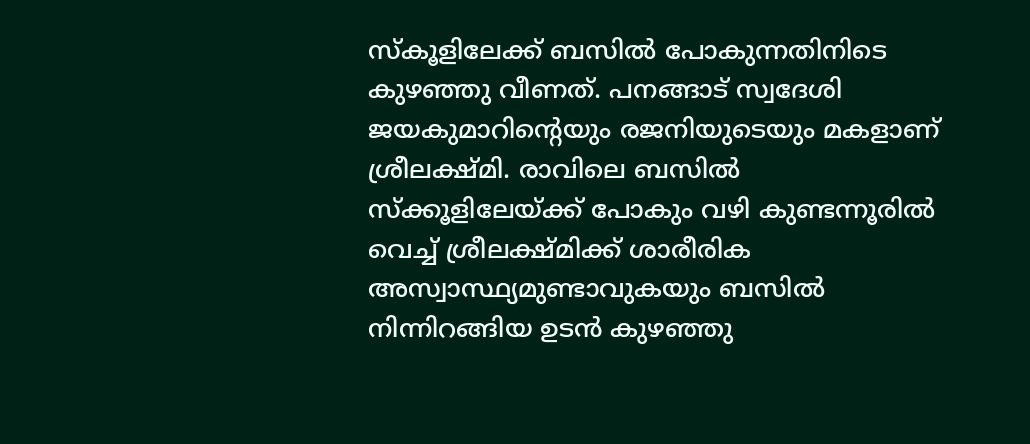സ്‌കൂളിലേക്ക് ബസില്‍ പോകുന്നതിനിടെ കുഴഞ്ഞു വീണത്. പനങ്ങാട് സ്വദേശി ജയകുമാറിന്റെയും രജനിയുടെയും മകളാണ് ശ്രീലക്ഷ്മി. രാവിലെ ബസില്‍ സ്‌ക്കൂളിലേയ്ക്ക് പോകും വഴി കുണ്ടന്നൂരില്‍ വെച്ച് ശ്രീലക്ഷ്മിക്ക് ശാരീരിക അസ്വാസ്ഥ്യമുണ്ടാവുകയും ബസില്‍ നിന്നിറങ്ങിയ ഉടന്‍ കുഴഞ്ഞു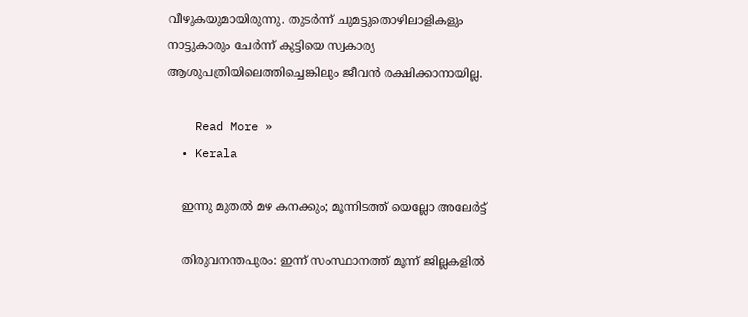വീഴുകയുമായിരുന്നു. തുടര്‍ന്ന് ചുമട്ടുതൊഴിലാളികളും നാട്ടുകാരും ചേര്‍ന്ന് കുട്ടിയെ സ്വകാര്യ ആശുപത്രിയിലെത്തിച്ചെങ്കിലും ജീവന്‍ രക്ഷിക്കാനായില്ല.

    Read More »
  • Kerala

    ഇന്നു മുതല്‍ മഴ കനക്കും; മൂന്നിടത്ത് യെല്ലോ അലേര്‍ട്ട്

    തിരുവനന്തപുരം: ഇന്ന് സംസ്ഥാനത്ത് മൂന്ന് ജില്ലകളില്‍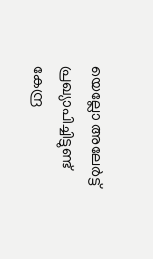യെല്ലോ അലേര്‍ട്ട് പ്രഖ്യാപിച്ചിട്ടുണ്ട് കേന്ദ്ര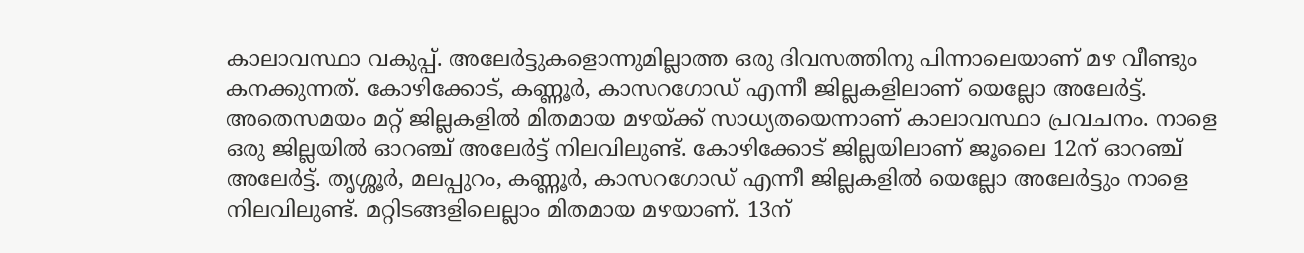കാലാവസ്ഥാ വകുപ്പ്. അലേര്‍ട്ടുകളൊന്നുമില്ലാത്ത ഒരു ദിവസത്തിനു പിന്നാലെയാണ് മഴ വീണ്ടും കനക്കുന്നത്. കോഴിക്കോട്, കണ്ണൂര്‍, കാസറഗോഡ് എന്നീ ജില്ലകളിലാണ് യെല്ലോ അലേര്‍ട്ട്. അതെസമയം മറ്റ് ജില്ലകളില്‍ മിതമായ മഴയ്ക്ക് സാധ്യതയെന്നാണ് കാലാവസ്ഥാ പ്രവചനം. നാളെ ഒരു ജില്ലയില്‍ ഓറഞ്ച് അലേര്‍ട്ട് നിലവിലുണ്ട്. കോഴിക്കോട് ജില്ലയിലാണ് ജൂലൈ 12ന് ഓറഞ്ച് അലേര്‍ട്ട്. തൃശ്ശൂര്‍, മലപ്പുറം, കണ്ണൂര്‍, കാസറഗോഡ് എന്നീ ജില്ലകളില്‍ യെല്ലോ അലേര്‍ട്ടും നാളെ നിലവിലുണ്ട്. മറ്റിടങ്ങളിലെല്ലാം മിതമായ മഴയാണ്. 13ന്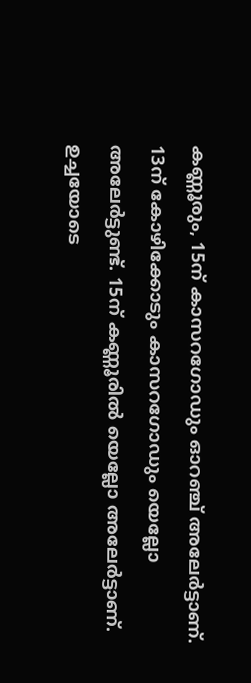കണ്ണൂരും, 15ന് കാസറഗോഡും ഓറഞ്ച് അലേര്‍ട്ടാണ്. 13ന് കോഴിക്കോടും കാസറഗോഡും യെല്ലോ അലേര്‍ട്ടുണ്ട്. 15ന് കണ്ണൂരില്‍ യെല്ലോ അലേര്‍ട്ടാണ്. ഉച്ചയോടെ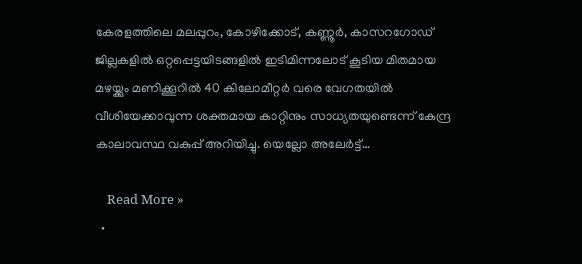കേരളത്തിലെ മലപ്പുറം, കോഴിക്കോട്, കണ്ണൂര്‍, കാസറഗോഡ് ജില്ലകളില്‍ ഒറ്റപ്പെട്ടയിടങ്ങളില്‍ ഇടിമിന്നലോട് കൂടിയ മിതമായ മഴയ്ക്കും മണിക്കൂറില്‍ 40 കിലോമീറ്റര്‍ വരെ വേഗതയില്‍ വീശിയേക്കാവുന്ന ശക്തമായ കാറ്റിനും സാധ്യതയുണ്ടെന്ന് കേന്ദ്ര കാലാവസ്ഥ വകുപ്പ് അറിയിച്ചു. യെല്ലോ അലേര്‍ട്ട്…

    Read More »
  •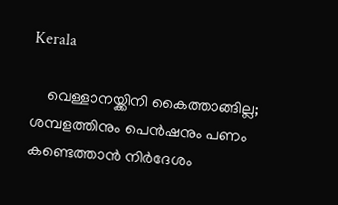Kerala

    വെള്ളാനയ്ക്കിനി കൈത്താങ്ങില്ല; ശമ്പളത്തിനും പെന്‍ഷനും പണം കണ്ടെത്താന്‍ നിര്‍ദേശം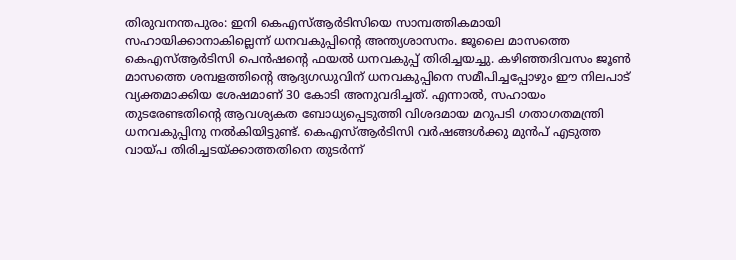തിരുവനന്തപുരം: ഇനി കെഎസ്ആര്‍ടിസിയെ സാമ്പത്തികമായി സഹായിക്കാനാകില്ലെന്ന് ധനവകുപ്പിന്റെ അന്ത്യശാസനം. ജൂലൈ മാസത്തെ കെഎസ്ആര്‍ടിസി പെന്‍ഷന്റെ ഫയല്‍ ധനവകുപ്പ് തിരിച്ചയച്ചു. കഴിഞ്ഞദിവസം ജൂണ്‍ മാസത്തെ ശമ്പളത്തിന്റെ ആദ്യഗഡുവിന് ധനവകുപ്പിനെ സമീപിച്ചപ്പോഴും ഈ നിലപാട് വ്യക്തമാക്കിയ ശേഷമാണ് 30 കോടി അനുവദിച്ചത്. എന്നാല്‍, സഹായം തുടരേണ്ടതിന്റെ ആവശ്യകത ബോധ്യപ്പെടുത്തി വിശദമായ മറുപടി ഗതാഗതമന്ത്രി ധനവകുപ്പിനു നല്‍കിയിട്ടുണ്ട്. കെഎസ്ആര്‍ടിസി വര്‍ഷങ്ങള്‍ക്കു മുന്‍പ് എടുത്ത വായ്പ തിരിച്ചടയ്ക്കാത്തതിനെ തുടര്‍ന്ന്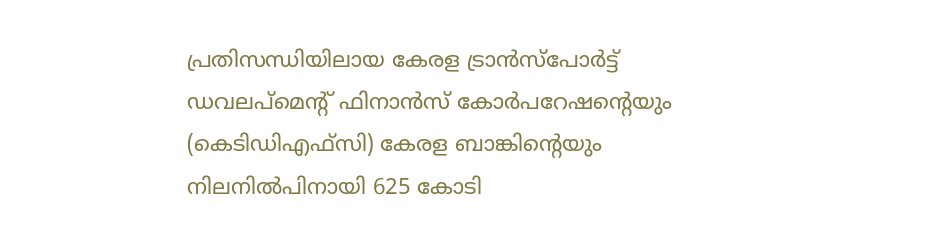പ്രതിസന്ധിയിലായ കേരള ട്രാന്‍സ്‌പോര്‍ട്ട് ഡവലപ്‌മെന്റ് ഫിനാന്‍സ് കോര്‍പറേഷന്റെയും (കെടിഡിഎഫ്‌സി) കേരള ബാങ്കിന്റെയും നിലനില്‍പിനായി 625 കോടി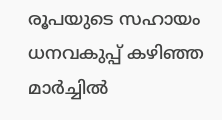രൂപയുടെ സഹായം ധനവകുപ്പ് കഴിഞ്ഞ മാര്‍ച്ചില്‍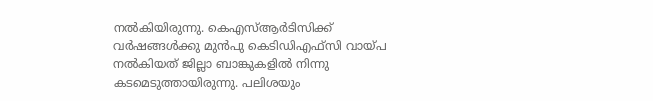നല്‍കിയിരുന്നു. കെഎസ്ആര്‍ടിസിക്ക് വര്‍ഷങ്ങള്‍ക്കു മുന്‍പു കെടിഡിഎഫ്‌സി വായ്പ നല്‍കിയത് ജില്ലാ ബാങ്കുകളില്‍ നിന്നു കടമെടുത്തായിരുന്നു. പലിശയും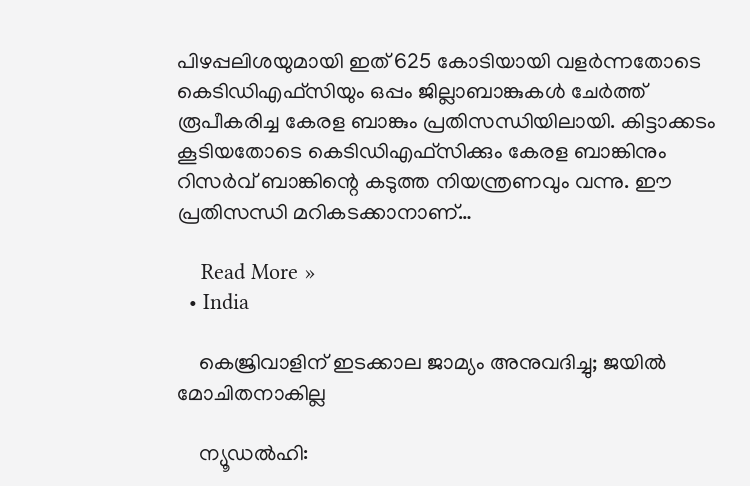പിഴപ്പലിശയുമായി ഇത് 625 കോടിയായി വളര്‍ന്നതോടെ കെടിഡിഎഫ്‌സിയും ഒപ്പം ജില്ലാബാങ്കുകള്‍ ചേര്‍ത്ത് രൂപീകരിച്ച കേരള ബാങ്കും പ്രതിസന്ധിയിലായി. കിട്ടാക്കടം കൂടിയതോടെ കെടിഡിഎഫ്‌സിക്കും കേരള ബാങ്കിനും റിസര്‍വ് ബാങ്കിന്റെ കടുത്ത നിയന്ത്രണവും വന്നു. ഈ പ്രതിസന്ധി മറികടക്കാനാണ്…

    Read More »
  • India

    കെജ്രിവാളിന് ഇടക്കാല ജാമ്യം അനുവദിച്ചു; ജയില്‍ മോചിതനാകില്ല

    ന്യൂഡല്‍ഹി: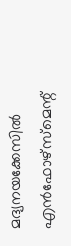മദ്യനയക്കേസില്‍ എന്‍ഫോഴ്സ്മെന്റ്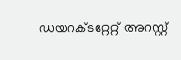ഡയറക്ടറ്റേറ്റ് അറസ്റ്റ്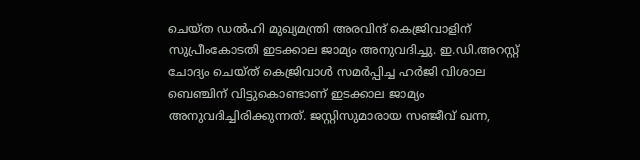ചെയ്ത ഡല്‍ഹി മുഖ്യമന്ത്രി അരവിന്ദ് കെജ്രിവാളിന് സുപ്രീംകോടതി ഇടക്കാല ജാമ്യം അനുവദിച്ചു. ഇ.ഡി.അറസ്റ്റ് ചോദ്യം ചെയ്ത് കെജ്രിവാള്‍ സമര്‍പ്പിച്ച ഹര്‍ജി വിശാല ബെഞ്ചിന് വിട്ടുകൊണ്ടാണ് ഇടക്കാല ജാമ്യം അനുവദിച്ചിരിക്കുന്നത്. ജസ്റ്റിസുമാരായ സഞ്ജീവ് ഖന്ന,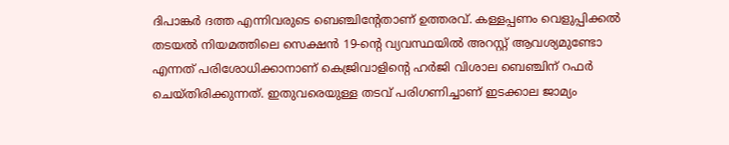ദിപാങ്കര്‍ ദത്ത എന്നിവരുടെ ബെഞ്ചിന്റേതാണ് ഉത്തരവ്. കള്ളപ്പണം വെളുപ്പിക്കല്‍ തടയല്‍ നിയമത്തിലെ സെക്ഷന്‍ 19-ന്റെ വ്യവസ്ഥയില്‍ അറസ്റ്റ് ആവശ്യമുണ്ടോ എന്നത് പരിശോധിക്കാനാണ് കെജ്രിവാളിന്റെ ഹര്‍ജി വിശാല ബെഞ്ചിന് റഫര്‍ ചെയ്തിരിക്കുന്നത്. ഇതുവരെയുള്ള തടവ് പരിഗണിച്ചാണ് ഇടക്കാല ജാമ്യം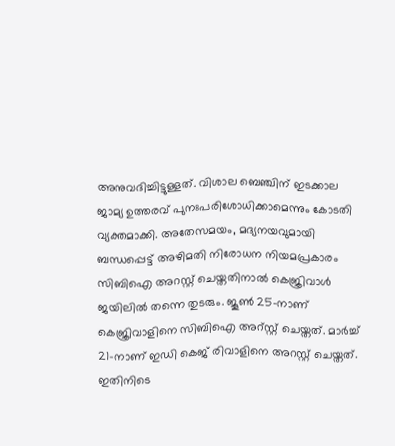അനുവദിച്ചിട്ടുള്ളത്. വിശാല ബെഞ്ചിന് ഇടക്കാല ജാമ്യ ഉത്തരവ് പുനഃപരിശോധിക്കാമെന്നും കോടതി വ്യക്തമാക്കി. അതേസമയം, മദ്യനയവുമായി ബന്ധപ്പെട്ട് അഴിമതി നിരോധന നിയമപ്രകാരം സിബിഐ അറസ്റ്റ് ചെയ്തതിനാല്‍ കെജ്രിവാള്‍ ജയിലില്‍ തന്നെ തുടരും. ജൂണ്‍ 25-നാണ് കെജ്രിവാളിനെ സിബിഐ അറ്സ്റ്റ് ചെയ്തത്. മാര്‍ച്ച് 21-നാണ് ഇഡി കെജ് രിവാളിനെ അറസ്റ്റ് ചെയ്തത്. ഇതിനിടെ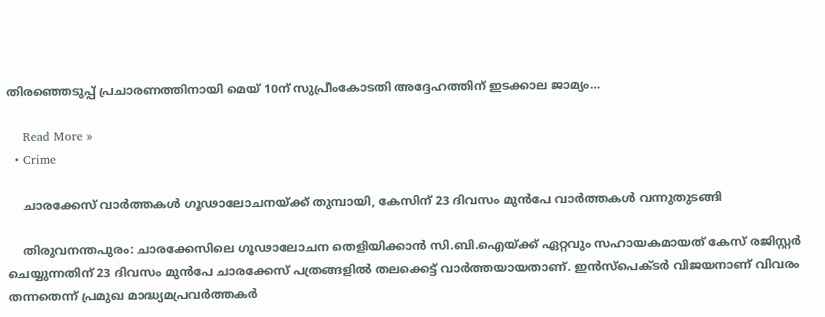തിരഞ്ഞെടുപ്പ് പ്രചാരണത്തിനായി മെയ് 10ന് സുപ്രീംകോടതി അദ്ദേഹത്തിന് ഇടക്കാല ജാമ്യം…

    Read More »
  • Crime

    ചാരക്കേസ് വാര്‍ത്തകള്‍ ഗൂഢാലോചനയ്ക്ക് തുമ്പായി, കേസിന് 23 ദിവസം മുന്‍പേ വാര്‍ത്തകള്‍ വന്നുതുടങ്ങി

    തിരുവനന്തപുരം: ചാരക്കേസിലെ ഗൂഢാലോചന തെളിയിക്കാന്‍ സി.ബി.ഐയ്ക്ക് ഏറ്റവും സഹായകമായത് കേസ് രജിസ്റ്റര്‍ ചെയ്യുന്നതിന് 23 ദിവസം മുന്‍പേ ചാരക്കേസ് പത്രങ്ങളില്‍ തലക്കെട്ട് വാര്‍ത്തയായതാണ്. ഇന്‍സ്‌പെക്ടര്‍ വിജയനാണ് വിവരം തന്നതെന്ന് പ്രമുഖ മാദ്ധ്യമപ്രവര്‍ത്തകര്‍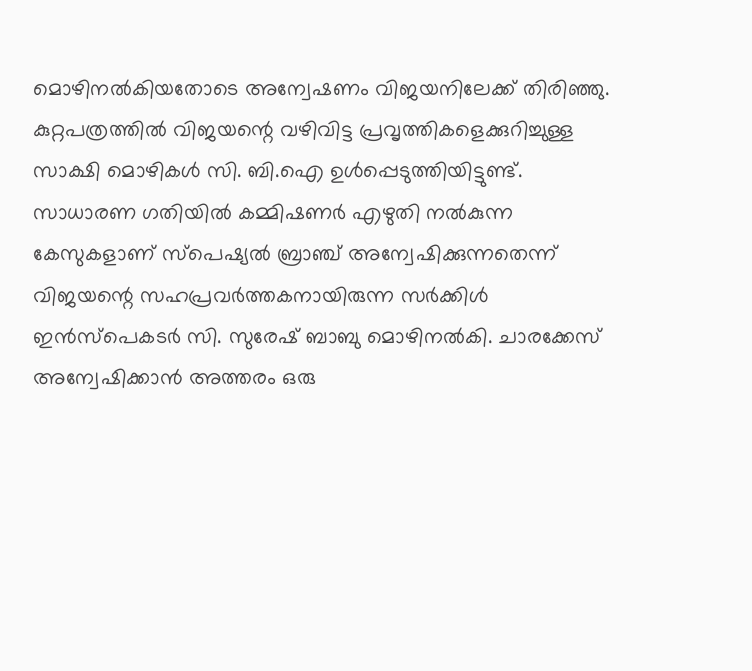മൊഴിനല്‍കിയതോടെ അന്വേഷണം വിജയനിലേക്ക് തിരിഞ്ഞു. കുറ്റപത്രത്തില്‍ വിജയന്റെ വഴിവിട്ട പ്രവൃത്തികളെക്കുറിച്ചുള്ള സാക്ഷി മൊഴികള്‍ സി. ബി.ഐ ഉള്‍പ്പെടുത്തിയിട്ടുണ്ട്. സാധാരണ ഗതിയില്‍ കമ്മിഷണര്‍ എഴുതി നല്‍കുന്ന കേസുകളാണ് സ്പെഷ്യല്‍ ബ്രാഞ്ച് അന്വേഷിക്കുന്നതെന്ന് വിജയന്റെ സഹപ്രവര്‍ത്തകനായിരുന്ന സര്‍ക്കിള്‍ ഇന്‍സ്പെകടര്‍ സി. സുരേഷ് ബാബു മൊഴിനല്‍കി. ചാരക്കേസ് അന്വേഷിക്കാന്‍ അത്തരം ഒരു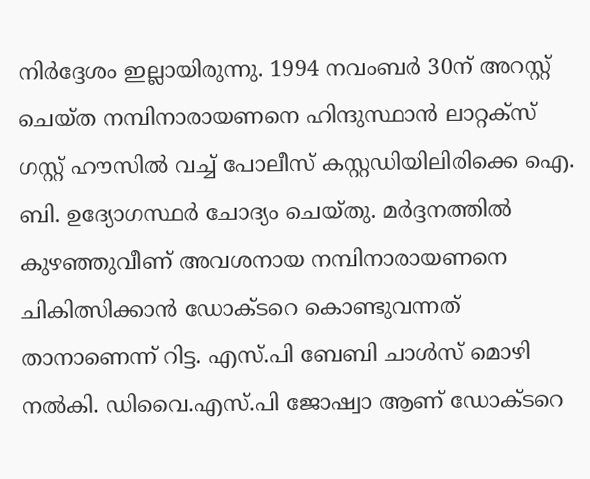നിര്‍ദ്ദേശം ഇല്ലായിരുന്നു. 1994 നവംബര്‍ 30ന് അറസ്റ്റ് ചെയ്ത നമ്പിനാരായണനെ ഹിന്ദുസ്ഥാന്‍ ലാറ്റക്സ് ഗസ്റ്റ് ഹൗസില്‍ വച്ച് പോലീസ് കസ്റ്റഡിയിലിരിക്കെ ഐ. ബി. ഉദ്യോഗസ്ഥര്‍ ചോദ്യം ചെയ്തു. മര്‍ദ്ദനത്തില്‍ കുഴഞ്ഞുവീണ് അവശനായ നമ്പിനാരായണനെ ചികിത്സിക്കാന്‍ ഡോക്ടറെ കൊണ്ടുവന്നത് താനാണെന്ന് റിട്ട. എസ്.പി ബേബി ചാള്‍സ് മൊഴി നല്‍കി. ഡിവൈ.എസ്.പി ജോഷ്വാ ആണ് ഡോക്ടറെ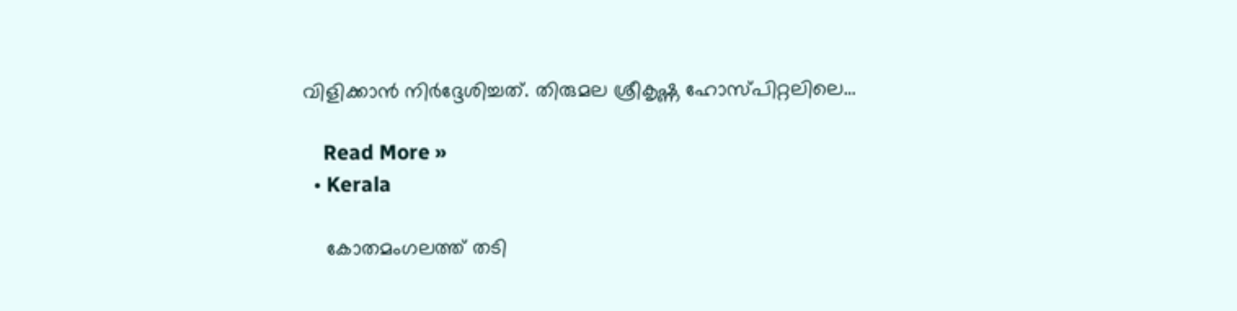വിളിക്കാന്‍ നിര്‍ദ്ദേശിച്ചത്. തിരുമല ശ്രീകൃഷ്ണ ഹോസ്പിറ്റലിലെ…

    Read More »
  • Kerala

    കോതമംഗലത്ത് തടി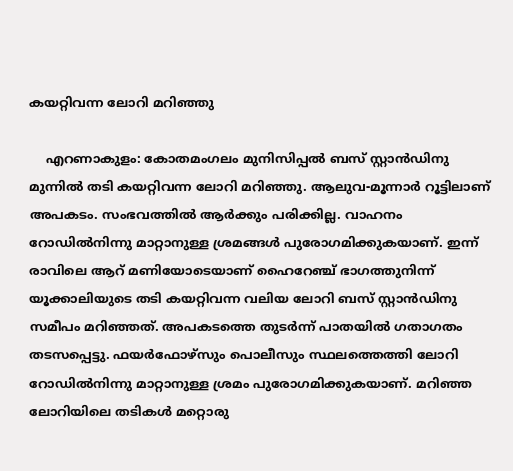കയറ്റിവന്ന ലോറി മറിഞ്ഞു

    എറണാകുളം: കോതമംഗലം മുനിസിപ്പല്‍ ബസ് സ്റ്റാന്‍ഡിനു മുന്നില്‍ തടി കയറ്റിവന്ന ലോറി മറിഞ്ഞു. ആലുവ-മൂന്നാര്‍ റൂട്ടിലാണ് അപകടം. സംഭവത്തില്‍ ആര്‍ക്കും പരിക്കില്ല. വാഹനം റോഡില്‍നിന്നു മാറ്റാനുള്ള ശ്രമങ്ങള്‍ പുരോഗമിക്കുകയാണ്. ഇന്ന് രാവിലെ ആറ് മണിയോടെയാണ് ഹൈറേഞ്ച് ഭാഗത്തുനിന്ന് യൂക്കാലിയുടെ തടി കയറ്റിവന്ന വലിയ ലോറി ബസ് സ്റ്റാന്‍ഡിനു സമീപം മറിഞ്ഞത്. അപകടത്തെ തുടര്‍ന്ന് പാതയില്‍ ഗതാഗതം തടസപ്പെട്ടു. ഫയര്‍ഫോഴ്സും പൊലീസും സ്ഥലത്തെത്തി ലോറി റോഡില്‍നിന്നു മാറ്റാനുള്ള ശ്രമം പുരോഗമിക്കുകയാണ്. മറിഞ്ഞ ലോറിയിലെ തടികള്‍ മറ്റൊരു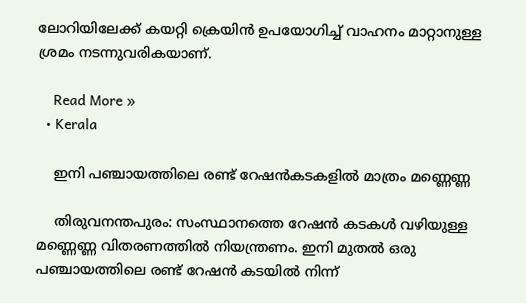ലോറിയിലേക്ക് കയറ്റി ക്രെയിന്‍ ഉപയോഗിച്ച് വാഹനം മാറ്റാനുള്ള ശ്രമം നടന്നുവരികയാണ്.

    Read More »
  • Kerala

    ഇനി പഞ്ചായത്തിലെ രണ്ട് റേഷന്‍കടകളില്‍ മാത്രം മണ്ണെണ്ണ

    തിരുവനന്തപുരം: സംസ്ഥാനത്തെ റേഷന്‍ കടകള്‍ വഴിയുള്ള മണ്ണെണ്ണ വിതരണത്തില്‍ നിയന്ത്രണം. ഇനി മുതല്‍ ഒരു പഞ്ചായത്തിലെ രണ്ട് റേഷന്‍ കടയില്‍ നിന്ന്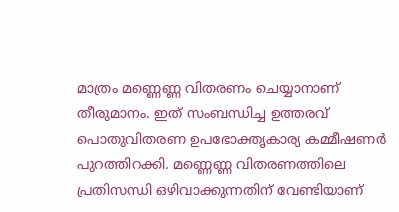മാത്രം മണ്ണെണ്ണ വിതരണം ചെയ്യാനാണ് തീരുമാനം. ഇത് സംബന്ധിച്ച ഉത്തരവ് പൊതുവിതരണ ഉപഭോക്തൃകാര്യ കമ്മീഷണര്‍ പുറത്തിറക്കി. മണ്ണെണ്ണ വിതരണത്തിലെ പ്രതിസന്ധി ഒഴിവാക്കുന്നതിന് വേണ്ടിയാണ്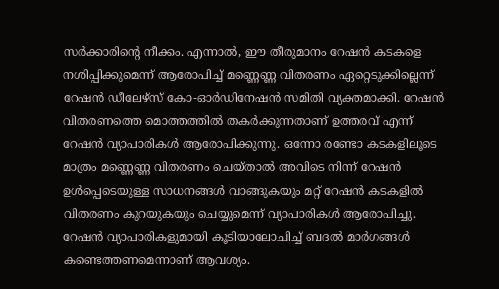സര്‍ക്കാരിന്റെ നീക്കം. എന്നാല്‍, ഈ തീരുമാനം റേഷന്‍ കടകളെ നശിപ്പിക്കുമെന്ന് ആരോപിച്ച് മണ്ണെണ്ണ വിതരണം ഏറ്റെടുക്കില്ലെന്ന് റേഷന്‍ ഡീലേഴ്‌സ് കോ-ഓര്‍ഡിനേഷന്‍ സമിതി വ്യക്തമാക്കി. റേഷന്‍ വിതരണത്തെ മൊത്തത്തില്‍ തകര്‍ക്കുന്നതാണ് ഉത്തരവ് എന്ന് റേഷന്‍ വ്യാപാരികള്‍ ആരോപിക്കുന്നു. ഒന്നോ രണ്ടോ കടകളിലൂടെ മാത്രം മണ്ണെണ്ണ വിതരണം ചെയ്താല്‍ അവിടെ നിന്ന് റേഷന്‍ ഉള്‍പ്പെടെയുള്ള സാധനങ്ങള്‍ വാങ്ങുകയും മറ്റ് റേഷന്‍ കടകളില്‍ വിതരണം കുറയുകയും ചെയ്യുമെന്ന് വ്യാപാരികള്‍ ആരോപിച്ചു. റേഷന്‍ വ്യാപാരികളുമായി കൂടിയാലോചിച്ച് ബദല്‍ മാര്‍ഗങ്ങള്‍ കണ്ടെത്തണമെന്നാണ് ആവശ്യം.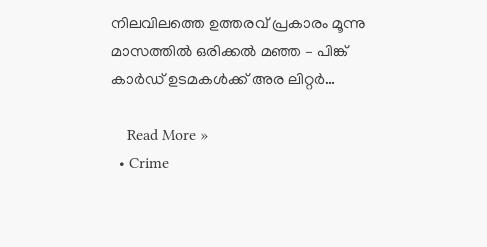നിലവിലത്തെ ഉത്തരവ് പ്രകാരം മൂന്നു മാസത്തില്‍ ഒരിക്കല്‍ മഞ്ഞ – പിങ്ക് കാര്‍ഡ് ഉടമകള്‍ക്ക് അര ലിറ്റര്‍…

    Read More »
  • Crime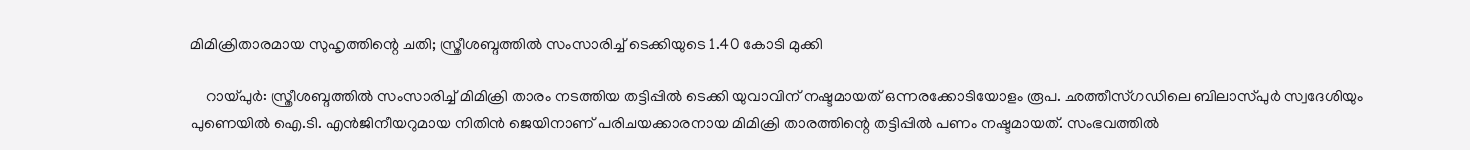മിമിക്രിതാരമായ സുഹൃത്തിന്റെ ചതി; സ്ത്രീശബ്ദത്തില്‍ സംസാരിച്ച് ടെക്കിയുടെ 1.40 കോടി മുക്കി

    റായ്പുര്‍: സ്ത്രീശബ്ദത്തില്‍ സംസാരിച്ച് മിമിക്രി താരം നടത്തിയ തട്ടിപ്പില്‍ ടെക്കി യുവാവിന് നഷ്ടമായത് ഒന്നരക്കോടിയോളം രൂപ. ഛത്തീസ്ഗഡിലെ ബിലാസ്പുര്‍ സ്വദേശിയും പുണെയില്‍ ഐ.ടി. എന്‍ജിനീയറുമായ നിതിന്‍ ജെയിനാണ് പരിചയക്കാരനായ മിമിക്രി താരത്തിന്റെ തട്ടിപ്പില്‍ പണം നഷ്ടമായത്. സംഭവത്തില്‍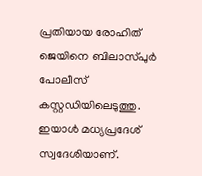പ്രതിയായ രോഹിത് ജെയിനെ ബിലാസ്പുര്‍ പോലീസ് കസ്റ്റഡിയിലെടുത്തു. ഇയാള്‍ മധ്യപ്രദേശ് സ്വദേശിയാണ്.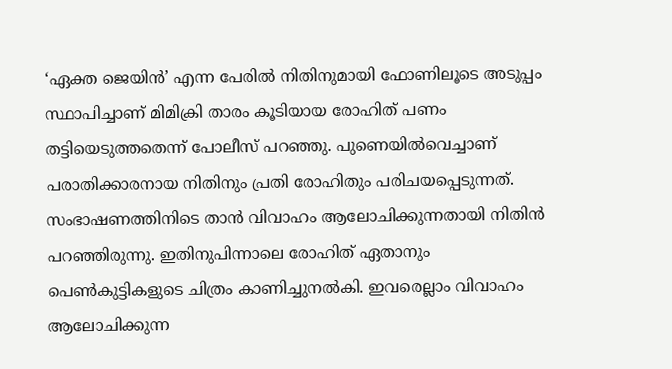‘ഏക്ത ജെയിന്‍’ എന്ന പേരില്‍ നിതിനുമായി ഫോണിലൂടെ അടുപ്പം സ്ഥാപിച്ചാണ് മിമിക്രി താരം കൂടിയായ രോഹിത് പണം തട്ടിയെടുത്തതെന്ന് പോലീസ് പറഞ്ഞു. പുണെയില്‍വെച്ചാണ് പരാതിക്കാരനായ നിതിനും പ്രതി രോഹിതും പരിചയപ്പെടുന്നത്. സംഭാഷണത്തിനിടെ താന്‍ വിവാഹം ആലോചിക്കുന്നതായി നിതിന്‍ പറഞ്ഞിരുന്നു. ഇതിനുപിന്നാലെ രോഹിത് ഏതാനും പെണ്‍കുട്ടികളുടെ ചിത്രം കാണിച്ചുനല്‍കി. ഇവരെല്ലാം വിവാഹം ആലോചിക്കുന്ന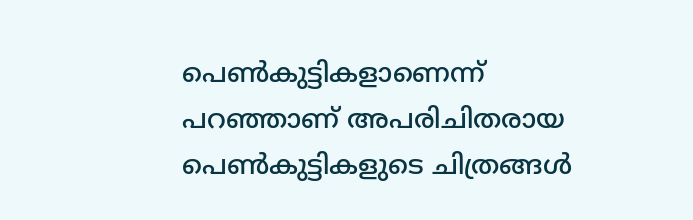പെണ്‍കുട്ടികളാണെന്ന് പറഞ്ഞാണ് അപരിചിതരായ പെണ്‍കുട്ടികളുടെ ചിത്രങ്ങള്‍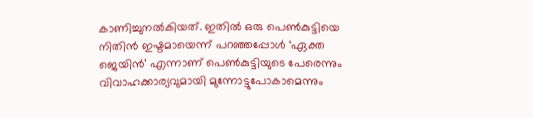കാണിച്ചുനല്‍കിയത്. ഇതില്‍ ഒരു പെണ്‍കുട്ടിയെ നിതിന്‍ ഇഷ്ടമായെന്ന് പറഞ്ഞപ്പോള്‍ ‘ഏക്ത ജെയിന്‍’ എന്നാണ് പെണ്‍കുട്ടിയുടെ പേരെന്നും വിവാഹക്കാര്യവുമായി മുന്നോട്ടുപോകാമെന്നും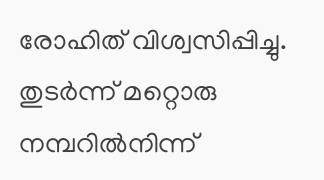രോഹിത് വിശ്വസിപ്പിച്ചു. തുടര്‍ന്ന് മറ്റൊരു നമ്പറില്‍നിന്ന്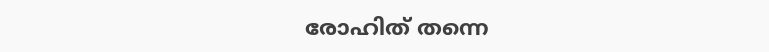രോഹിത് തന്നെ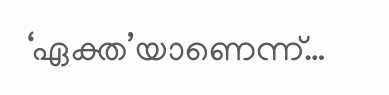‘ഏക്ത’യാണെന്ന്…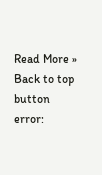Read More »
Back to top button
error: